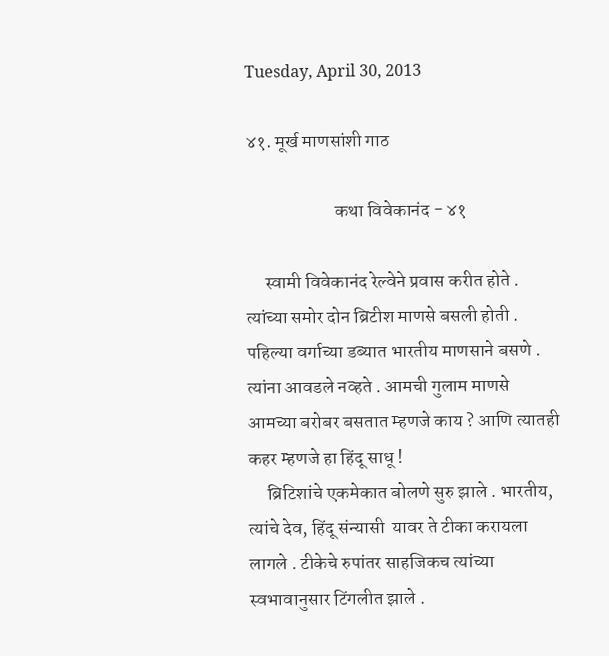Tuesday, April 30, 2013

४१. मूर्ख माणसांशी गाठ

                        कथा विवेकानंद - ४१

     स्वामी विवेकानंद रेल्वेने प्रवास करीत होते . त्यांच्या समोर दोन ब्रिटीश माणसे बसली होती . पहिल्या वर्गाच्या डब्यात भारतीय माणसाने बसणे . त्यांना आवडले नव्हते . आमची गुलाम माणसे आमच्या बरोबर बसतात म्हणजे काय ? आणि त्यातही कहर म्हणजे हा हिंदू साधू !
     ब्रिटिशांचे एकमेकात बोलणे सुरु झाले . भारतीय, त्यांचे देव, हिंदू संन्यासी  यावर ते टीका करायला लागले . टीकेचे रुपांतर साहजिकच त्यांच्या स्वभावानुसार टिंगलीत झाले .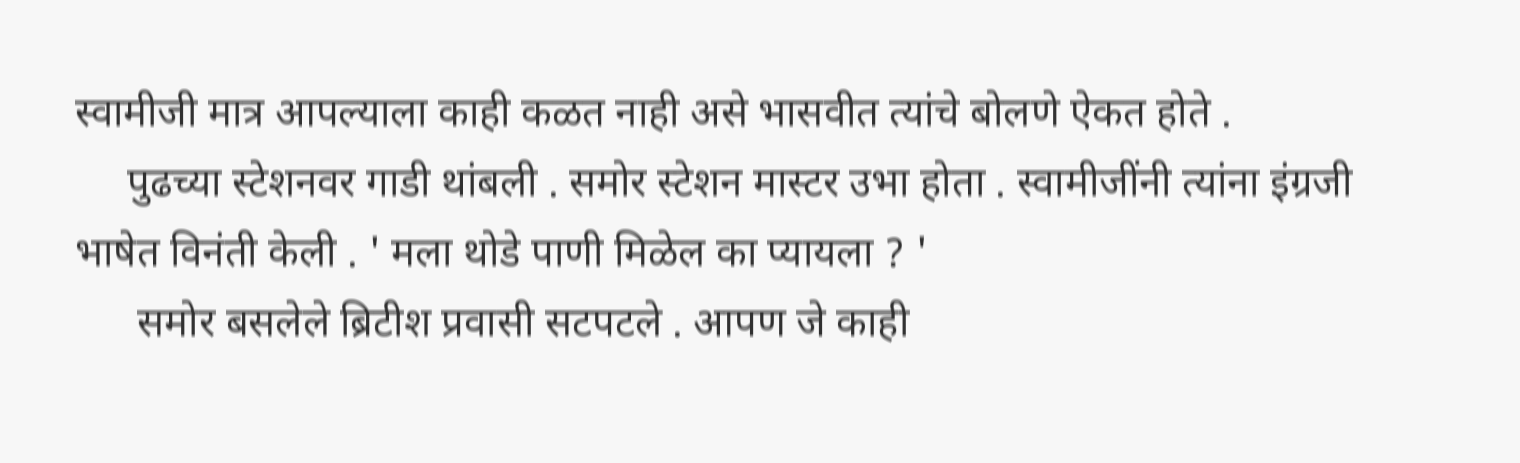स्वामीजी मात्र आपल्याला काही कळत नाही असे भासवीत त्यांचे बोलणे ऐकत होते .
     पुढच्या स्टेशनवर गाडी थांबली . समोर स्टेशन मास्टर उभा होता . स्वामीजींनी त्यांना इंग्रजी भाषेत विनंती केली . ' मला थोडे पाणी मिळेल का प्यायला ? '
      समोर बसलेले ब्रिटीश प्रवासी सटपटले . आपण जे काही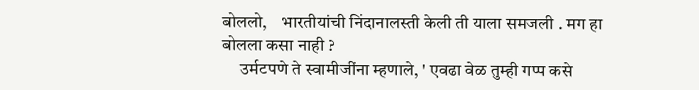बोललो,    भारतीयांची निंदानालस्ती केली ती याला समजली . मग हा बोलला कसा नाही ?
     उर्मटपणे ते स्वामीजींना म्हणाले, ' एवढा वेळ तुम्ही गप्प कसे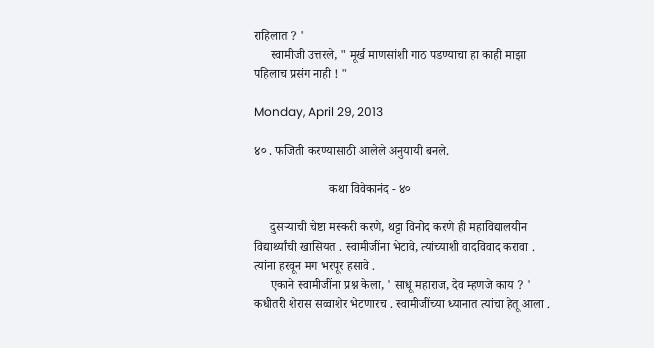राहिलात ? '
     स्वामीजी उत्तरले, " मूर्ख माणसांशी गाठ पडण्याचा हा काही माझा पहिलाच प्रसंग नाही ! "

Monday, April 29, 2013

४० . फजिती करण्यासाठी आलेले अनुयायी बनले.

                        कथा विवेकानंद - ४०

     दुसऱ्याची चेष्टा मस्करी करणे, थट्टा विनोद करणे ही महाविद्यालयीन विद्यार्थ्यांची खासियत . स्वामीजींना भेटावे, त्यांच्याशी वादविवाद करावा . त्यांना हरवून मग भरपूर हसावे .
     एकाने स्वामीजींना प्रश्न केला, ' साधू महाराज, देव म्हणजे काय ? '       कधीतरी शेरास सव्वाशेर भेटणारच . स्वामीजींच्या ध्यानात त्यांचा हेतू आला .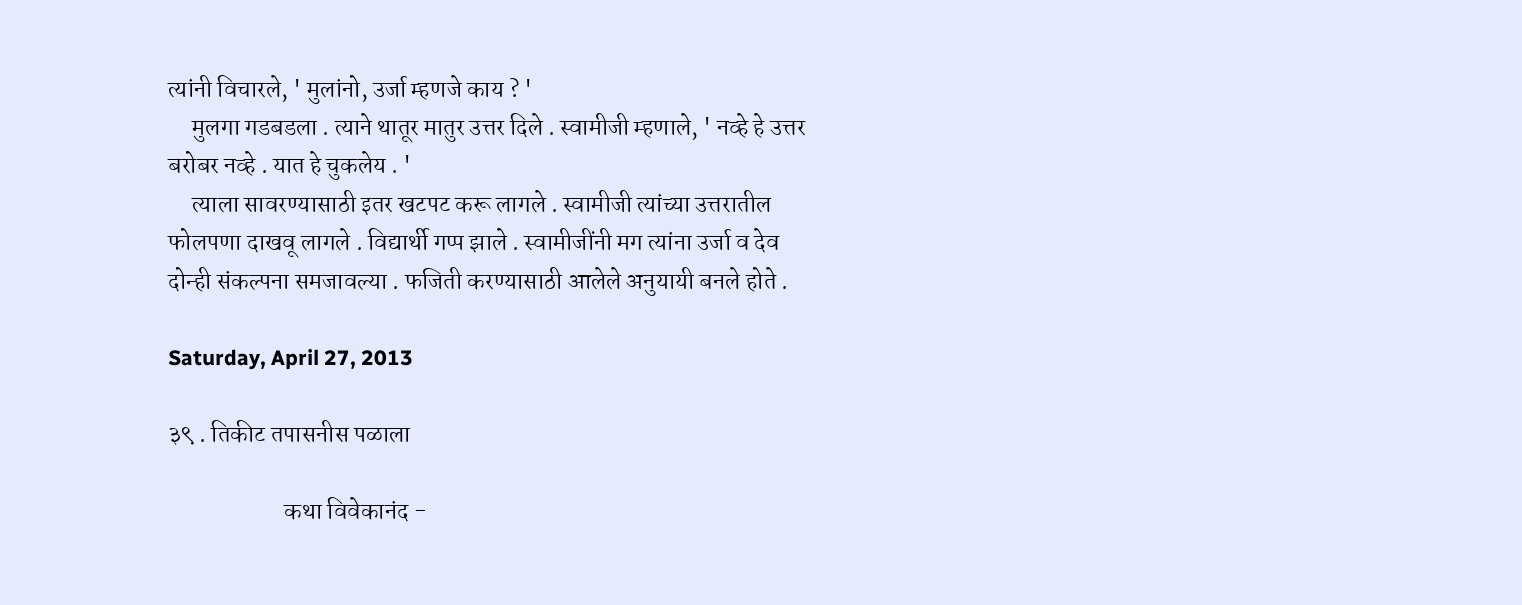त्यांनी विचारले, ' मुलांनो, उर्जा म्हणजे काय ? '
     मुलगा गडबडला . त्याने थातूर मातुर उत्तर दिले . स्वामीजी म्हणाले, ' नव्हे हे उत्तर बरोबर नव्हे . यात हे चुकलेय . '
     त्याला सावरण्यासाठी इतर खटपट करू लागले . स्वामीजी त्यांच्या उत्तरातील फोलपणा दाखवू लागले . विद्यार्थी गप्प झाले . स्वामीजींनी मग त्यांना उर्जा व देव दोन्ही संकल्पना समजावल्या . फजिती करण्यासाठी आलेले अनुयायी बनले होते .

Saturday, April 27, 2013

३९ . तिकीट तपासनीस पळाला

                        कथा विवेकानंद -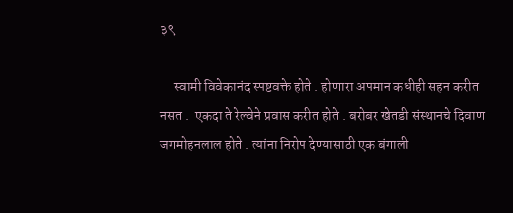३९

     स्वामी विवेकानंद स्पष्टवक्ते होते . होणारा अपमान कधीही सहन करीत नसत .  एकदा ते रेल्वेने प्रवास करीत होते . बरोबर खेतडी संस्थानचे दिवाण जगमोहनलाल होते . त्यांना निरोप देण्यासाठी एक बंगाली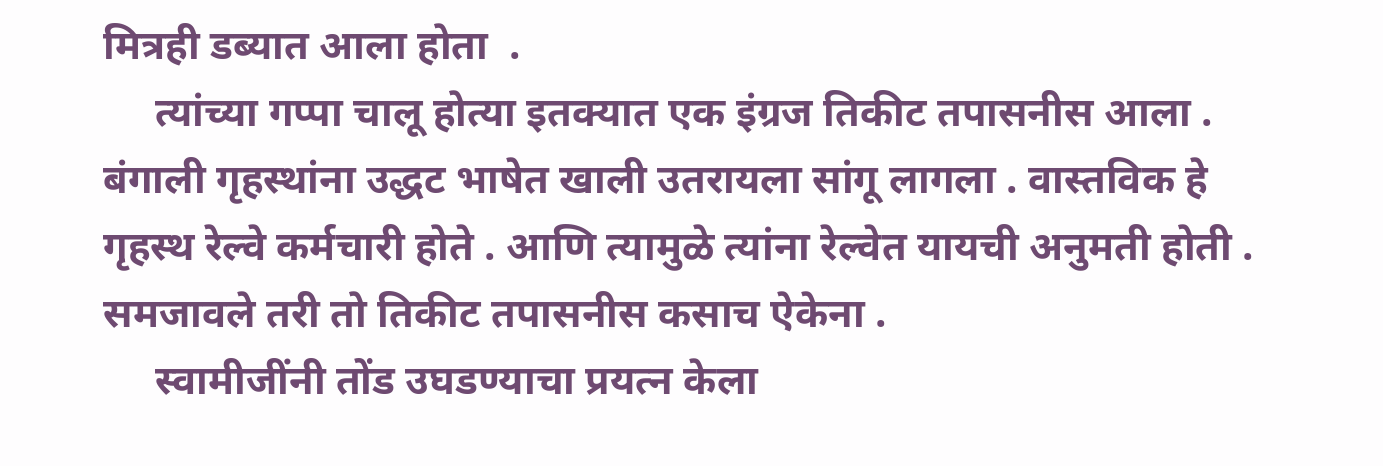मित्रही डब्यात आला होता  .
     त्यांच्या गप्पा चालू होत्या इतक्यात एक इंग्रज तिकीट तपासनीस आला . बंगाली गृहस्थांना उद्धट भाषेत खाली उतरायला सांगू लागला . वास्तविक हे गृहस्थ रेल्वे कर्मचारी होते . आणि त्यामुळे त्यांना रेल्वेत यायची अनुमती होती . समजावले तरी तो तिकीट तपासनीस कसाच ऐकेना .
     स्वामीजींनी तोंड उघडण्याचा प्रयत्न केला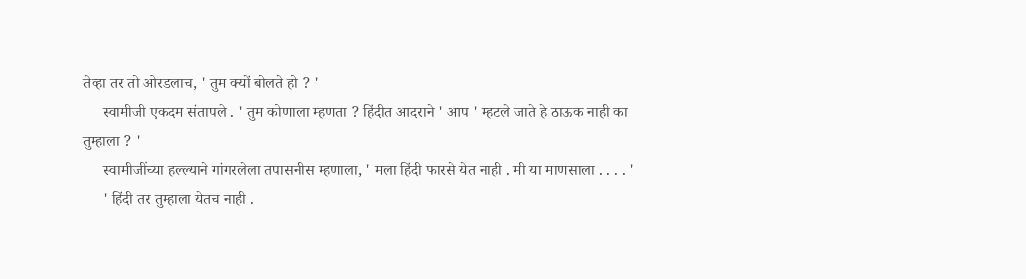तेव्हा तर तो ओरडलाच, ' तुम क्यों बोलते हो ? '
     स्वामीजी एकदम संतापले . ' तुम कोणाला म्हणता ? हिंदीत आदराने ' आप ' म्हटले जाते हे ठाऊक नाही का तुम्हाला ? '
     स्वामीजींच्या हल्ल्याने गांगरलेला तपासनीस म्हणाला, ' मला हिंदी फारसे येत नाही . मी या माणसाला . . . . '
     ' हिंदी तर तुम्हाला येतच नाही .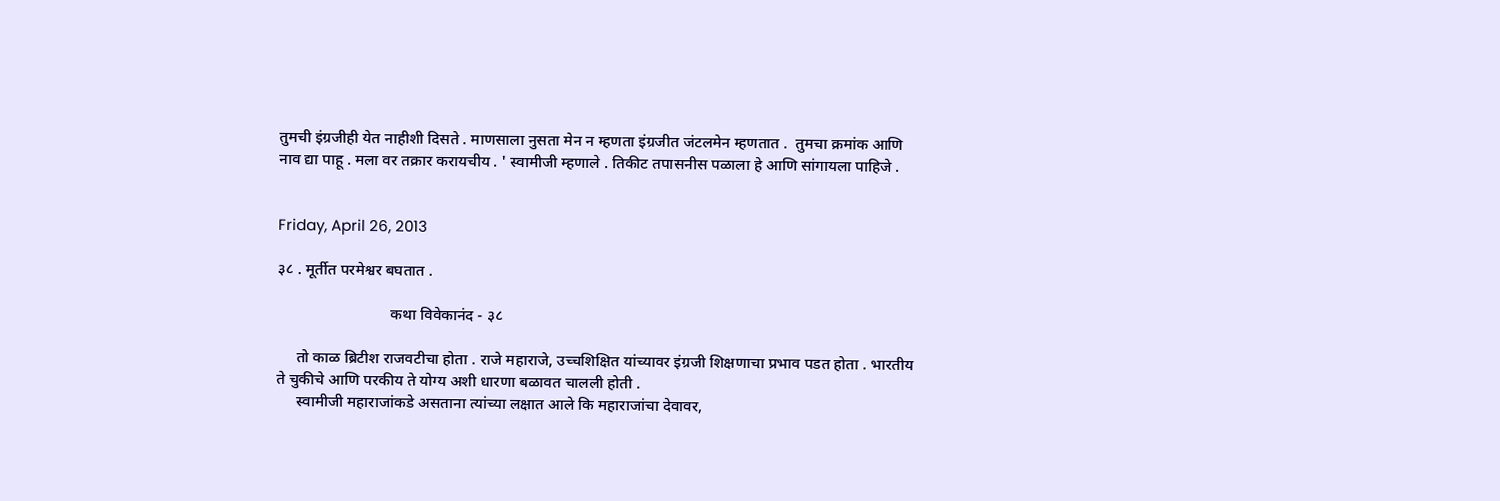तुमची इंग्रजीही येत नाहीशी दिसते . माणसाला नुसता मेन न म्हणता इंग्रजीत जंटलमेन म्हणतात .  तुमचा क्रमांक आणि नाव द्या पाहू . मला वर तक्रार करायचीय . ' स्वामीजी म्हणाले . तिकीट तपासनीस पळाला हे आणि सांगायला पाहिजे .


Friday, April 26, 2013

३८ . मूर्तीत परमेश्वर बघतात .

                             कथा विवेकानंद - ३८

     तो काळ ब्रिटीश राजवटीचा होता . राजे महाराजे, उच्चशिक्षित यांच्यावर इंग्रजी शिक्षणाचा प्रभाव पडत होता . भारतीय ते चुकीचे आणि परकीय ते योग्य अशी धारणा बळावत चालली होती .
     स्वामीजी महाराजांकडे असताना त्यांच्या लक्षात आले कि महाराजांचा देवावर,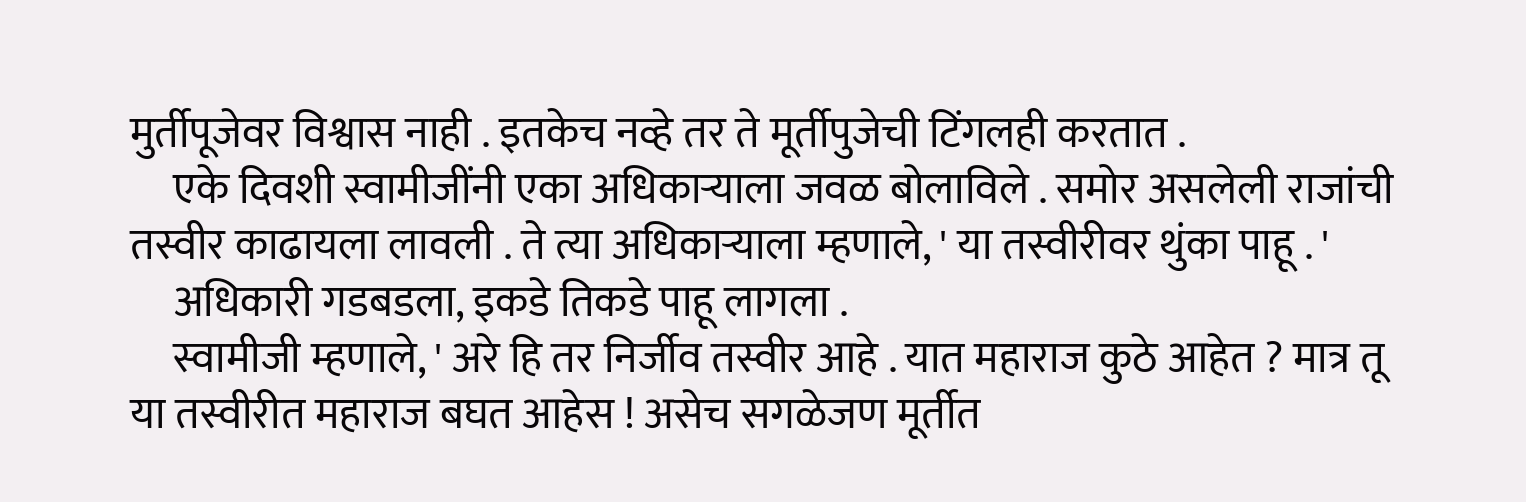मुर्तीपूजेवर विश्वास नाही . इतकेच नव्हे तर ते मूर्तीपुजेची टिंगलही करतात .
     एके दिवशी स्वामीजींनी एका अधिकाऱ्याला जवळ बोलाविले . समोर असलेली राजांची तस्वीर काढायला लावली . ते त्या अधिकाऱ्याला म्हणाले, ' या तस्वीरीवर थुंका पाहू . '
     अधिकारी गडबडला, इकडे तिकडे पाहू लागला .
     स्वामीजी म्हणाले, ' अरे हि तर निर्जीव तस्वीर आहे . यात महाराज कुठे आहेत ? मात्र तू या तस्वीरीत महाराज बघत आहेस ! असेच सगळेजण मूर्तीत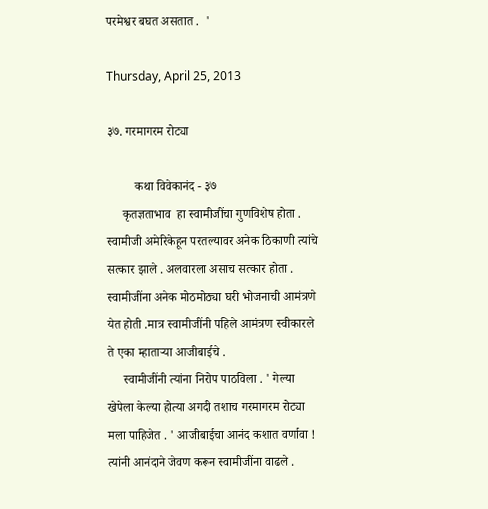परमेश्वर बघत असतात .  '

Thursday, April 25, 2013

३७. गरमागरम रोट्या

         कथा विवेकानंद - ३७
     कृतज्ञताभाव  हा स्वामीजींचा गुणविशेष होता . स्वामीजी अमेरिकेहून परतल्यावर अनेक ठिकाणी त्यांचे सत्कार झाले . अलवारला असाच सत्कार होता . स्वामीजींना अनेक मोठमोठ्या घरी भोजनाची आमंत्रणे येत होती .मात्र स्वामीजींनी पहिले आमंत्रण स्वीकारले ते एका म्हाताऱ्या आजीबाईचे .
     स्वामीजींनी त्यांना निरोप पाठविला . ' गेल्या खेपेला केल्या होत्या अगदी तशाच गरमागरम रोट्या मला पाहिजेत . ' आजीबाईचा आनंद कशात वर्णावा ! त्यांनी आनंदाने जेवण करून स्वामीजींना वाढले .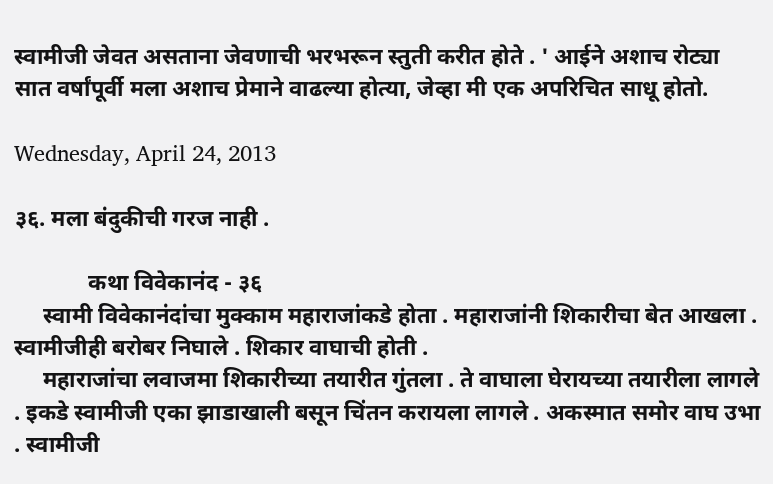स्वामीजी जेवत असताना जेवणाची भरभरून स्तुती करीत होते . ' आईने अशाच रोट्या सात वर्षांपूर्वी मला अशाच प्रेमाने वाढल्या होत्या, जेव्हा मी एक अपरिचित साधू होतो.

Wednesday, April 24, 2013

३६. मला बंदुकीची गरज नाही .

             कथा विवेकानंद - ३६
     स्वामी विवेकानंदांचा मुक्काम महाराजांकडे होता . महाराजांनी शिकारीचा बेत आखला . स्वामीजीही बरोबर निघाले . शिकार वाघाची होती .
     महाराजांचा लवाजमा शिकारीच्या तयारीत गुंतला . ते वाघाला घेरायच्या तयारीला लागले . इकडे स्वामीजी एका झाडाखाली बसून चिंतन करायला लागले . अकस्मात समोर वाघ उभा . स्वामीजी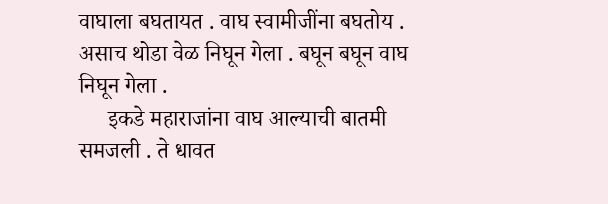वाघाला बघतायत . वाघ स्वामीजींना बघतोय . असाच थोडा वेळ निघून गेला . बघून बघून वाघ निघून गेला .
     इकडे महाराजांना वाघ आल्याची बातमी समजली . ते धावत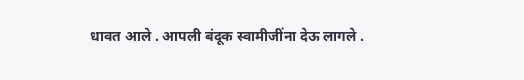धावत आले . आपली बंदूक स्वामीजींना देऊ लागले .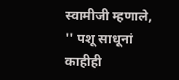स्वामीजी म्हणाले, '' पशू साधूनां काहीही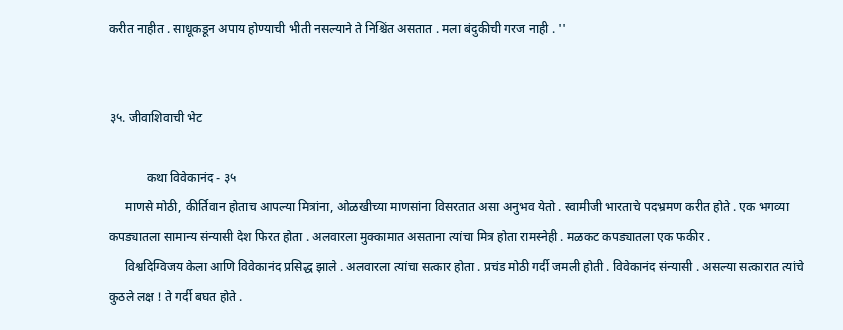करीत नाहीत . साधूकडून अपाय होण्याची भीती नसल्याने ते निश्चिंत असतात . मला बंदुकीची गरज नाही . ''


३५. जीवाशिवाची भेट

            कथा विवेकानंद - ३५
     माणसे मोठी, कीर्तिवान होताच आपल्या मित्रांना, ओळखीच्या माणसांना विसरतात असा अनुभव येतो . स्वामीजी भारताचे पदभ्रमण करीत होते . एक भगव्या कपड्यातला सामान्य संन्यासी देश फिरत होता . अलवारला मुक्कामात असताना त्यांचा मित्र होता रामस्नेही . मळकट कपड्यातला एक फकीर .
     विश्वदिग्विजय केला आणि विवेकानंद प्रसिद्ध झाले . अलवारला त्यांचा सत्कार होता . प्रचंड मोठी गर्दी जमली होती . विवेकानंद संन्यासी . असल्या सत्कारात त्यांचे कुठले लक्ष ! ते गर्दी बघत होते .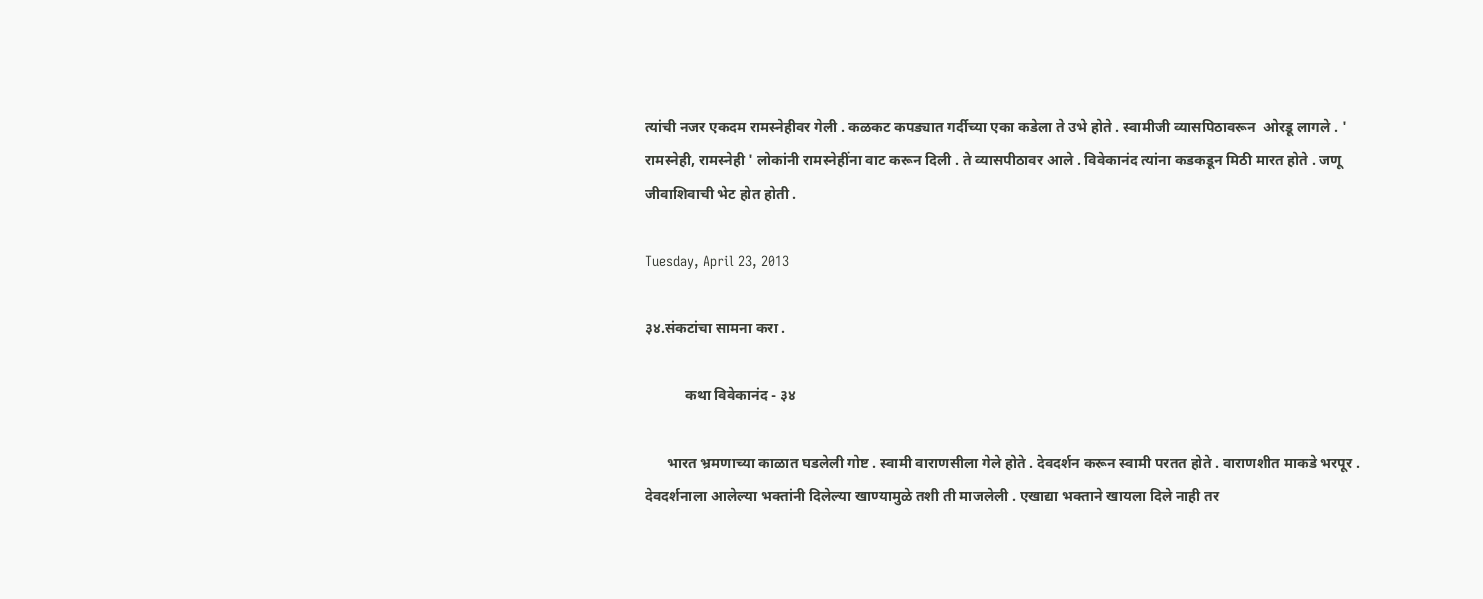त्यांची नजर एकदम रामस्नेहीवर गेली . कळकट कपड्यात गर्दीच्या एका कडेला ते उभे होते . स्वामीजी व्यासपिठावरून  ओरडू लागले . ' रामस्नेही, रामस्नेही ' लोकांनी रामस्नेहींना वाट करून दिली . ते व्यासपीठावर आले . विवेकानंद त्यांना कडकडून मिठी मारत होते . जणू जीवाशिवाची भेट होत होती .

Tuesday, April 23, 2013

३४.संकटांचा सामना करा .

           कथा विवेकानंद - ३४

      भारत भ्रमणाच्या काळात घडलेली गोष्ट . स्वामी वाराणसीला गेले होते . देवदर्शन करून स्वामी परतत होते . वाराणशीत माकडे भरपूर . देवदर्शनाला आलेल्या भक्तांनी दिलेल्या खाण्यामुळे तशी ती माजलेली . एखाद्या भक्ताने खायला दिले नाही तर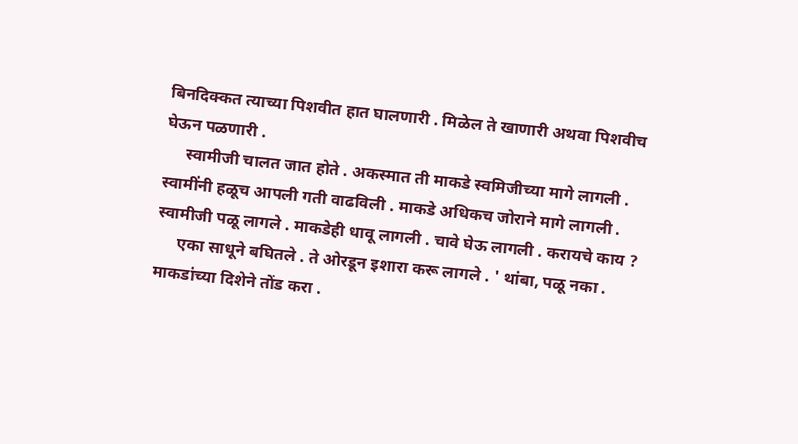बिनदिक्कत त्याच्या पिशवीत हात घालणारी . मिळेल ते खाणारी अथवा पिशवीच घेऊन पळणारी .
     स्वामीजी चालत जात होते . अकस्मात ती माकडे स्वमिजीच्या मागे लागली . स्वामींनी हळूच आपली गती वाढविली . माकडे अधिकच जोराने मागे लागली . स्वामीजी पळू लागले . माकडेही धावू लागली . चावे घेऊ लागली . करायचे काय ?
     एका साधूने बघितले . ते ओरडून इशारा करू लागले . ' थांबा, पळू नका . माकडांच्या दिशेने तोंड करा .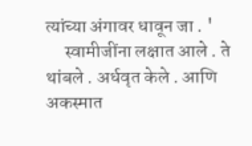त्यांच्या अंगावर धावून जा . '
     स्वामीजींना लक्षात आले . ते थांबले . अर्धवृत केले . आणि अकस्मात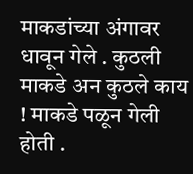माकडांच्या अंगावर धावून गेले . कुठली माकडे अन कुठले काय ! माकडे पळून गेली होती .